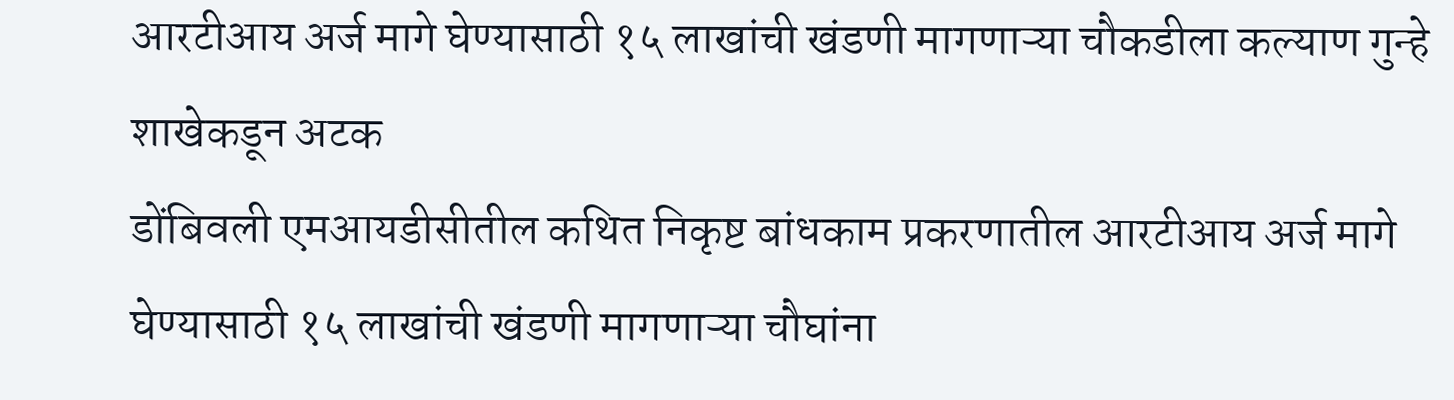आरटीआय अर्ज मागे घेण्यासाठी १५ लाखांची खंडणी मागणाऱ्या चौकडीला कल्याण गुन्हे शाखेकडून अटक
डोंबिवली एमआयडीसीतील कथित निकृष्ट बांधकाम प्रकरणातील आरटीआय अर्ज मागे घेण्यासाठी १५ लाखांची खंडणी मागणाऱ्या चौघांना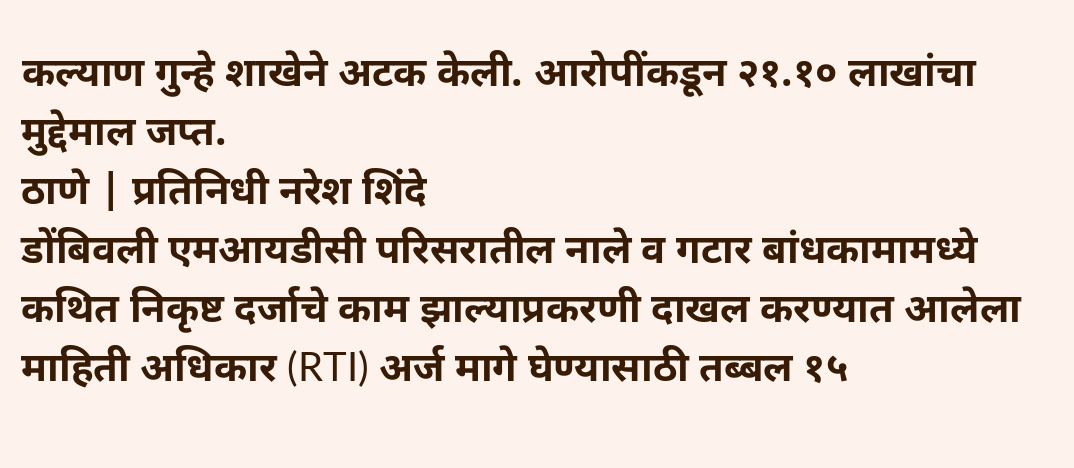कल्याण गुन्हे शाखेने अटक केली. आरोपींकडून २१.१० लाखांचा मुद्देमाल जप्त.
ठाणे | प्रतिनिधी नरेश शिंदे
डोंबिवली एमआयडीसी परिसरातील नाले व गटार बांधकामामध्ये कथित निकृष्ट दर्जाचे काम झाल्याप्रकरणी दाखल करण्यात आलेला माहिती अधिकार (RTI) अर्ज मागे घेण्यासाठी तब्बल १५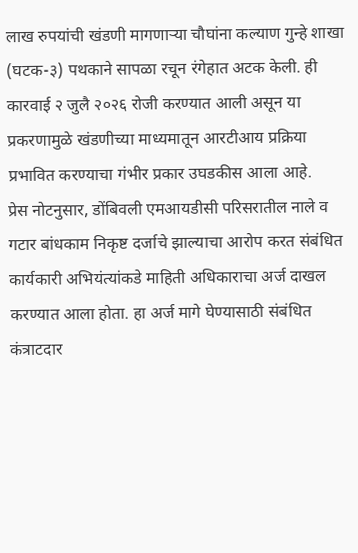लाख रुपयांची खंडणी मागणाऱ्या चौघांना कल्याण गुन्हे शाखा (घटक-३) पथकाने सापळा रचून रंगेहात अटक केली. ही कारवाई २ जुलै २०२६ रोजी करण्यात आली असून या प्रकरणामुळे खंडणीच्या माध्यमातून आरटीआय प्रक्रिया प्रभावित करण्याचा गंभीर प्रकार उघडकीस आला आहे.
प्रेस नोटनुसार, डोंबिवली एमआयडीसी परिसरातील नाले व गटार बांधकाम निकृष्ट दर्जाचे झाल्याचा आरोप करत संबंधित कार्यकारी अभियंत्यांकडे माहिती अधिकाराचा अर्ज दाखल करण्यात आला होता. हा अर्ज मागे घेण्यासाठी संबंधित कंत्राटदार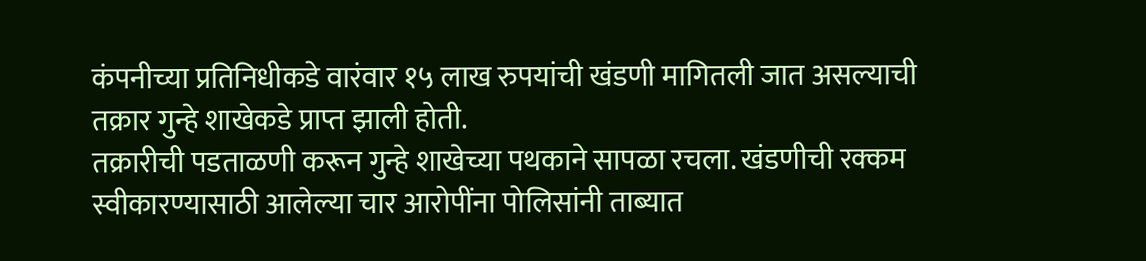कंपनीच्या प्रतिनिधीकडे वारंवार १५ लाख रुपयांची खंडणी मागितली जात असल्याची तक्रार गुन्हे शाखेकडे प्राप्त झाली होती.
तक्रारीची पडताळणी करून गुन्हे शाखेच्या पथकाने सापळा रचला. खंडणीची रक्कम स्वीकारण्यासाठी आलेल्या चार आरोपींना पोलिसांनी ताब्यात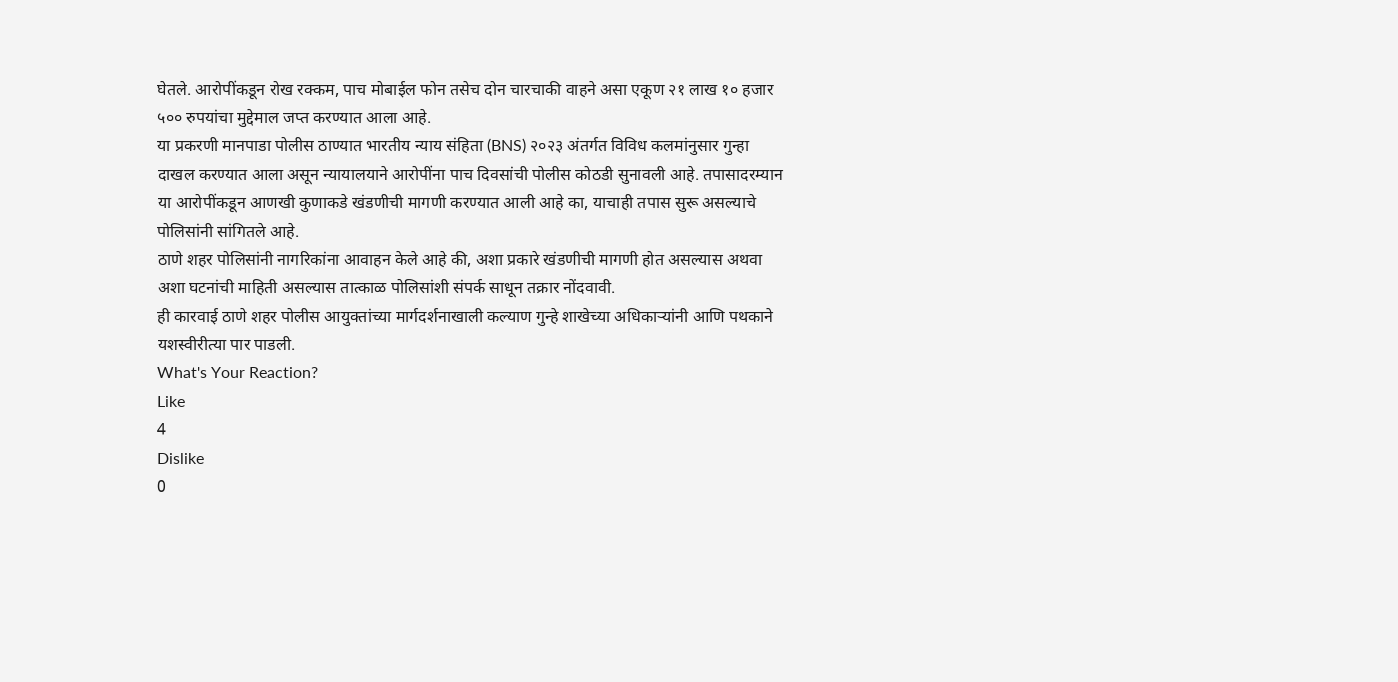घेतले. आरोपींकडून रोख रक्कम, पाच मोबाईल फोन तसेच दोन चारचाकी वाहने असा एकूण २१ लाख १० हजार ५०० रुपयांचा मुद्देमाल जप्त करण्यात आला आहे.
या प्रकरणी मानपाडा पोलीस ठाण्यात भारतीय न्याय संहिता (BNS) २०२३ अंतर्गत विविध कलमांनुसार गुन्हा दाखल करण्यात आला असून न्यायालयाने आरोपींना पाच दिवसांची पोलीस कोठडी सुनावली आहे. तपासादरम्यान या आरोपींकडून आणखी कुणाकडे खंडणीची मागणी करण्यात आली आहे का, याचाही तपास सुरू असल्याचे पोलिसांनी सांगितले आहे.
ठाणे शहर पोलिसांनी नागरिकांना आवाहन केले आहे की, अशा प्रकारे खंडणीची मागणी होत असल्यास अथवा अशा घटनांची माहिती असल्यास तात्काळ पोलिसांशी संपर्क साधून तक्रार नोंदवावी.
ही कारवाई ठाणे शहर पोलीस आयुक्तांच्या मार्गदर्शनाखाली कल्याण गुन्हे शाखेच्या अधिकाऱ्यांनी आणि पथकाने यशस्वीरीत्या पार पाडली.
What's Your Reaction?
Like
4
Dislike
0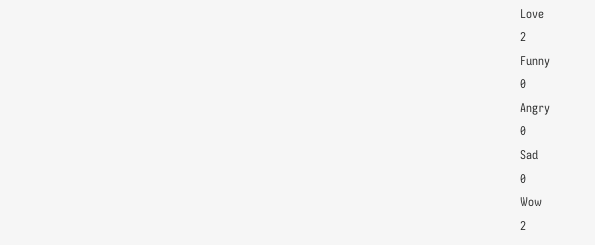Love
2
Funny
0
Angry
0
Sad
0
Wow
2